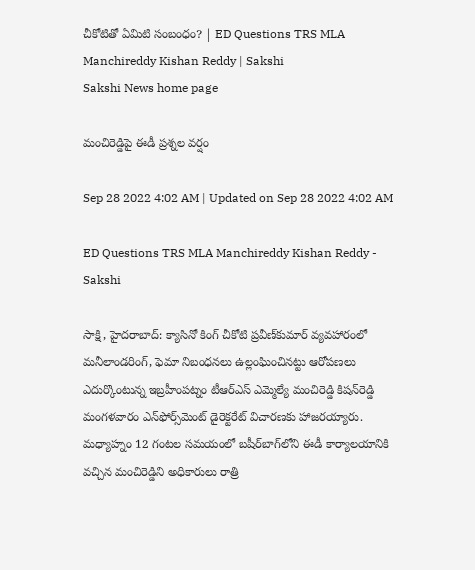చీకోటితో ఏమిటి సంబంధం? | ED Questions TRS MLA Manchireddy Kishan Reddy | Sakshi
Sakshi News home page

మంచిరెడ్డిపై ఈడీ ప్రశ్నల వర్షం

Sep 28 2022 4:02 AM | Updated on Sep 28 2022 4:02 AM

ED Questions TRS MLA Manchireddy Kishan Reddy - Sakshi

సాక్షి, హైదరాబాద్‌: క్యాసినో కింగ్‌ చీకోటి ప్రవీణ్‌కుమార్‌ వ్యవహారంలో మనీలాండరింగ్, ఫెమా నిబంధనలు ఉల్లంఘించినట్టు ఆరోపణలు ఎదుర్కొంటున్న ఇబ్రహీంపట్నం టీఆర్‌ఎస్‌ ఎమ్మెల్యే మంచిరెడ్డి కిషన్‌రెడ్డి మంగళవారం ఎన్‌ఫోర్స్‌మెంట్‌ డైరెక్టరేట్‌ విచారణకు హాజరయ్యారు. మధ్యాహ్నం 12 గంటల సమయంలో బషీర్‌బాగ్‌లోని ఈడీ కార్యాలయానికి వచ్చిన మంచిరెడ్డిని అధికారులు రాత్రి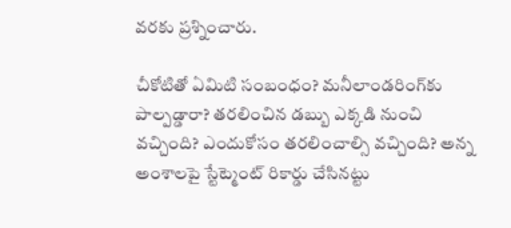వరకు ప్రశ్నించారు.

చీకోటితో ఏమిటి సంబంధం? మనీలాండరింగ్‌కు పాల్పడ్డారా? తరలించిన డబ్బు ఎక్కడి నుంచి వచ్చింది? ఎందుకోసం తరలించాల్సి వచ్చింది? అన్న అంశాలపై స్టేట్మెంట్‌ రికార్డు చేసినట్టు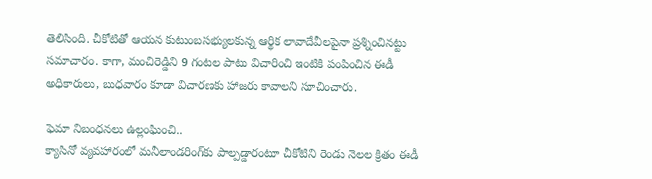తెలిసింది. చీకోటితో ఆయన కుటుంబసభ్యులకున్న ఆర్థిక లావాదేవీలపైనా ప్రశ్నించినట్టు సమాచారం. కాగా, మంచిరెడ్డిని 9 గంటల పాటు విచారించి ఇంటికి పంపించిన ఈడీ అధికారులు, బుధవారం కూడా విచారణకు హాజరు కావాలని సూచించారు.

ఫెమా నిబంధనలు ఉల్లంఘించి..
క్యాసినో వ్యవహారంలో మనీలాండరింగ్‌కు పాల్పడ్డారంటూ చీకోటిని రెండు నెలల క్రితం ఈడీ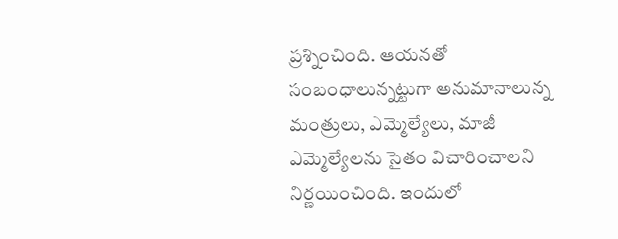ప్రశ్నించింది. ఆయనతో సంబంధాలున్నట్టుగా అనుమానాలున్న మంత్రులు, ఎమ్మెల్యేలు, మాజీ ఎమ్మెల్యేలను సైతం విచారించాలని నిర్ణయించింది. ఇందులో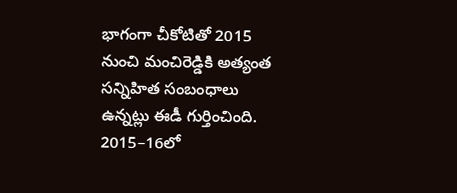భాగంగా చీకోటితో 2015 నుంచి మంచిరెడ్డికి అత్యంత సన్నిహిత సంబంధాలు ఉన్నట్లు ఈడీ గుర్తించింది. 2015–16లో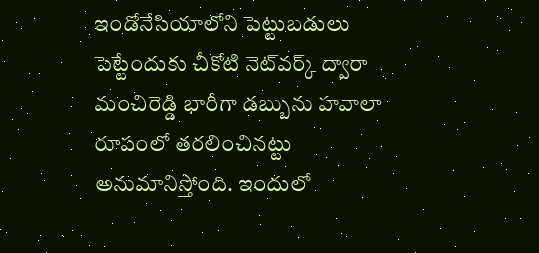ఇండోనేసియాలోని పెట్టుబడులు పెట్టేందుకు చీకోటి నెట్‌వర్క్‌ ద్వారా మంచిరెడ్డి భారీగా డబ్బును హవాలా రూపంలో తరలించినట్టు అనుమానిస్తోంది. ఇందులో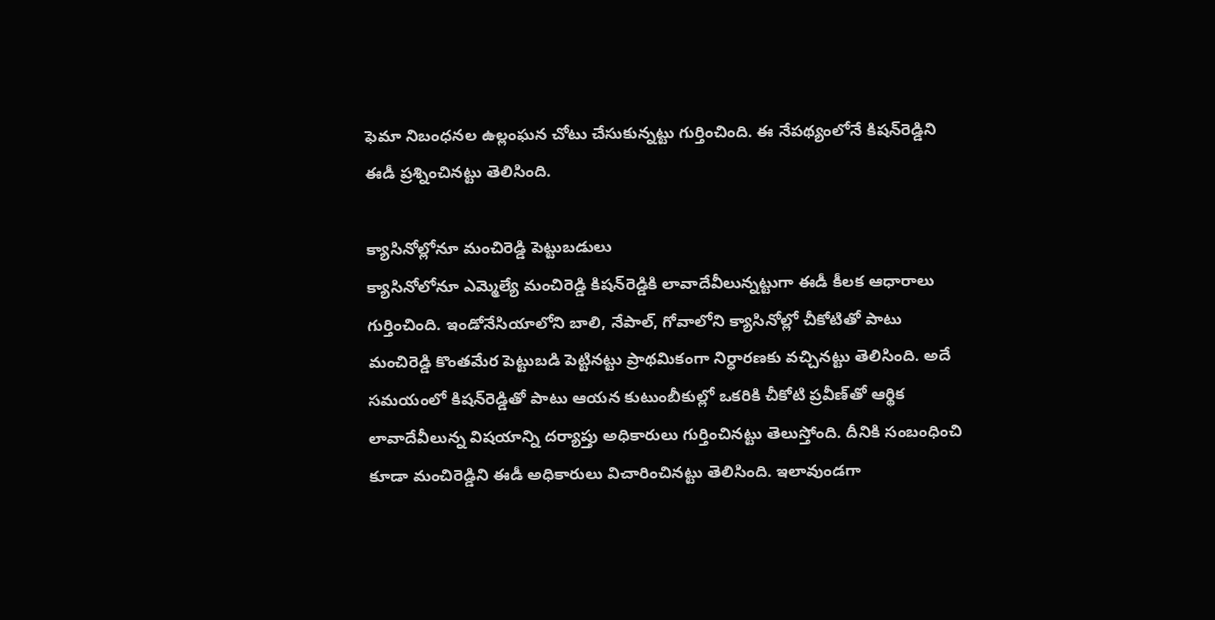ఫెమా నిబంధనల ఉల్లంఘన చోటు చేసుకున్నట్టు గుర్తించింది. ఈ నేపథ్యంలోనే కిషన్‌రెడ్డిని ఈడీ ప్రశ్నించినట్టు తెలిసింది.

క్యాసినోల్లోనూ మంచిరెడ్డి పెట్టుబడులు
క్యాసినోలోనూ ఎమ్మెల్యే మంచిరెడ్డి కిషన్‌రెడ్డికి లావాదేవీలున్నట్టుగా ఈడీ కీలక ఆధారాలు గుర్తించింది. ఇండోనేసియాలోని బాలి, నేపాల్, గోవాలోని క్యాసినోల్లో చీకోటితో పాటు మంచిరెడ్డి కొంతమేర పెట్టుబడి పెట్టినట్టు ప్రాథమికంగా నిర్ధారణకు వచ్చినట్టు తెలిసింది. అదే సమయంలో కిషన్‌రెడ్డితో పాటు ఆయన కుటుంబీకుల్లో ఒకరికి చీకోటి ప్రవీణ్‌తో ఆర్థిక లావాదేవీలున్న విషయాన్ని దర్యాప్తు అధికారులు గుర్తించినట్టు తెలుస్తోంది. దీనికి సంబంధించి కూడా మంచిరెడ్డిని ఈడీ అధికారులు విచారించినట్టు తెలిసింది. ఇలావుండగా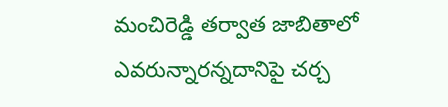మంచిరెడ్డి తర్వాత జాబితాలో ఎవరున్నారన్నదానిపై చర్చ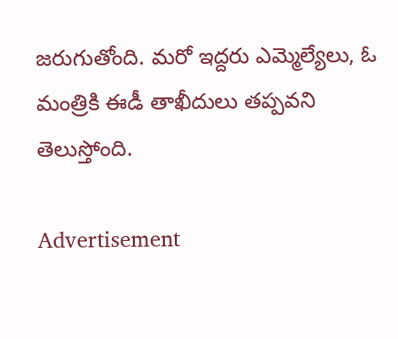జరుగుతోంది. మరో ఇద్దరు ఎమ్మెల్యేలు, ఓ మంత్రికి ఈడీ తాఖీదులు తప్పవని తెలుస్తోంది.

Advertisement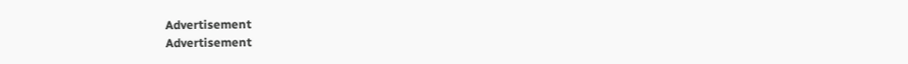Advertisement
Advertisement